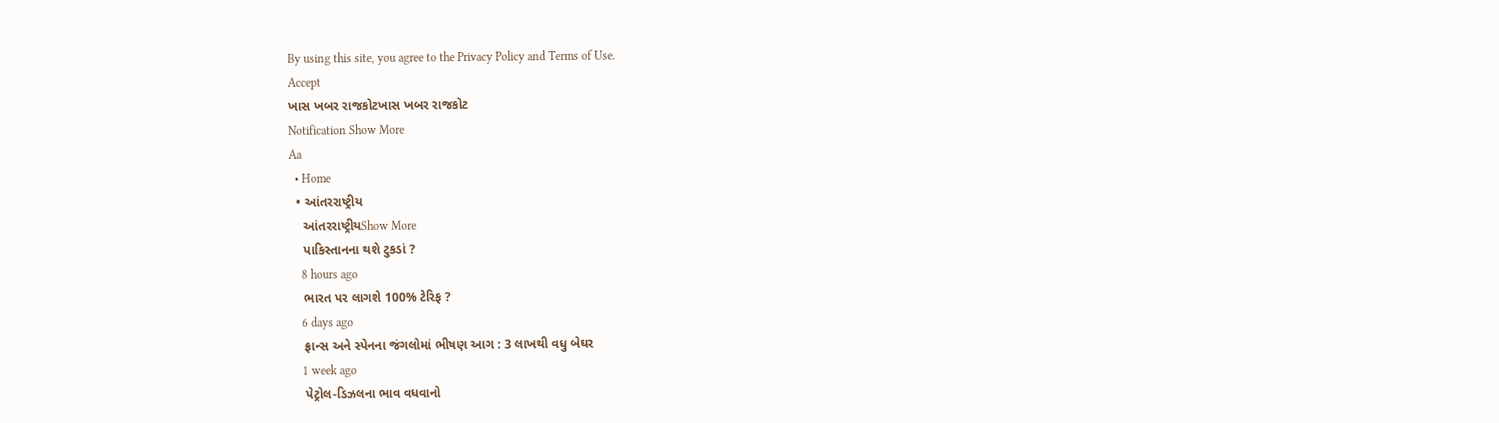By using this site, you agree to the Privacy Policy and Terms of Use.
Accept
ખાસ ખબર રાજકોટખાસ ખબર રાજકોટ
Notification Show More
Aa
  • Home
  • આંતરરાષ્ટ્રીય
    આંતરરાષ્ટ્રીયShow More
    પાકિસ્તાનના થશે ટુકડાં ?
    8 hours ago
    ભારત પર લાગશે 100% ટેરિફ ?
    6 days ago
    ફ્રાન્સ અને સ્પેનના જંગલોમાં ભીષણ આગ : 3 લાખથી વધુ બેઘર
    1 week ago
    પેટ્રોલ-ડિઝલના ભાવ વધવાનો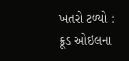ખતરો ટળ્યો : ક્રૂડ ઓઇલના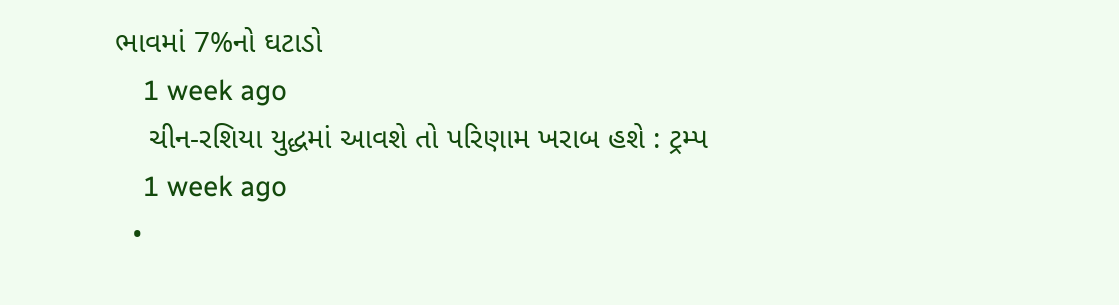ભાવમાં 7%નો ઘટાડો
    1 week ago
    ચીન-રશિયા યુદ્ધમાં આવશે તો પરિણામ ખરાબ હશે : ટ્રમ્પ
    1 week ago
  •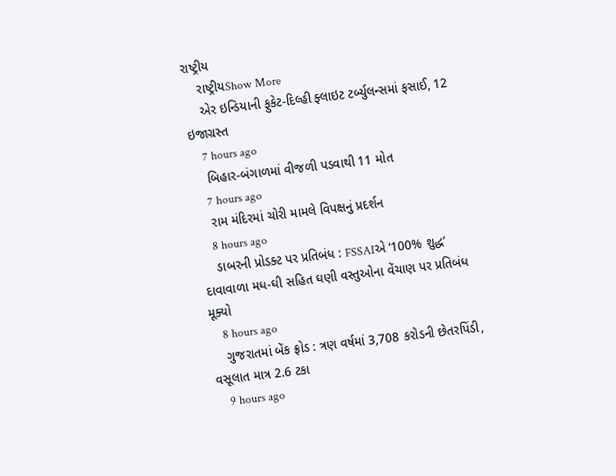રાષ્ટ્રીય
    રાષ્ટ્રીયShow More
    એર ઇન્ડિયાની ફુકેટ-દિલ્હી ફ્લાઇટ ટર્બ્યુલન્સમાં ફસાઈ, 12 ઇજાગ્રસ્ત
    7 hours ago
    બિહાર-બંગાળમાં વીજળી પડવાથી 11 મોત
    7 hours ago
    રામ મંદિરમાં ચોરી મામલે વિપક્ષનું પ્રદર્શન
    8 hours ago
    ડાબરની પ્રોડક્ટ પર પ્રતિબંધ : FSSAIએ ‘100% શુદ્ધ’ દાવાવાળા મધ-ઘી સહિત ઘણી વસ્તુઓના વેંચાણ પર પ્રતિબંધ મૂક્યો
    8 hours ago
    ગુજરાતમાં બેંક ફ્રોડ : ત્રણ વર્ષમાં 3,708 કરોડની છેતરપિંડી, વસૂલાત માત્ર 2.6 ટકા
    9 hours ago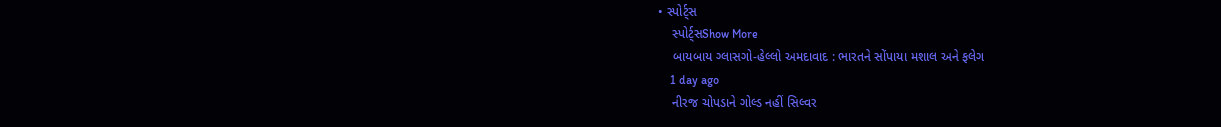• સ્પોર્ટ્સ
    સ્પોર્ટ્સShow More
    બાયબાય ગ્લાસગો-હેલ્લો અમદાવાદ : ભારતને સોંપાયા મશાલ અને ફલેગ
    1 day ago
    નીરજ ચોપડાને ગોલ્ડ નહીં સિલ્વર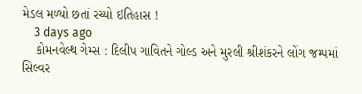મેડલ મળ્યો છતાં રચ્યો ઇતિહાસ !
    3 days ago
    કોમનવેલ્થ ગેમ્સ : દિલીપ ગાવિતને ગોલ્ડ અને મુરલી શ્રીશંકરને લોંગ જમ્પમાં સિલ્વર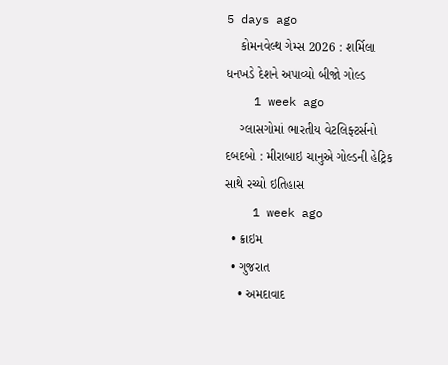5 days ago
    કોમનવેલ્થ ગેમ્સ 2026 : શર્મિલા ધનખડે દેશને અપાવ્યો બીજો ગોલ્ડ
    1 week ago
    ગ્લાસગોમાં ભારતીય વેટલિફ્ટર્સનો દબદબો : મીરાબાઇ ચાનુએ ગોલ્ડની હેટ્રિક સાથે રચ્યો ઇતિહાસ
    1 week ago
  • ક્રાઇમ
  • ગુજરાત
    • અમદાવાદ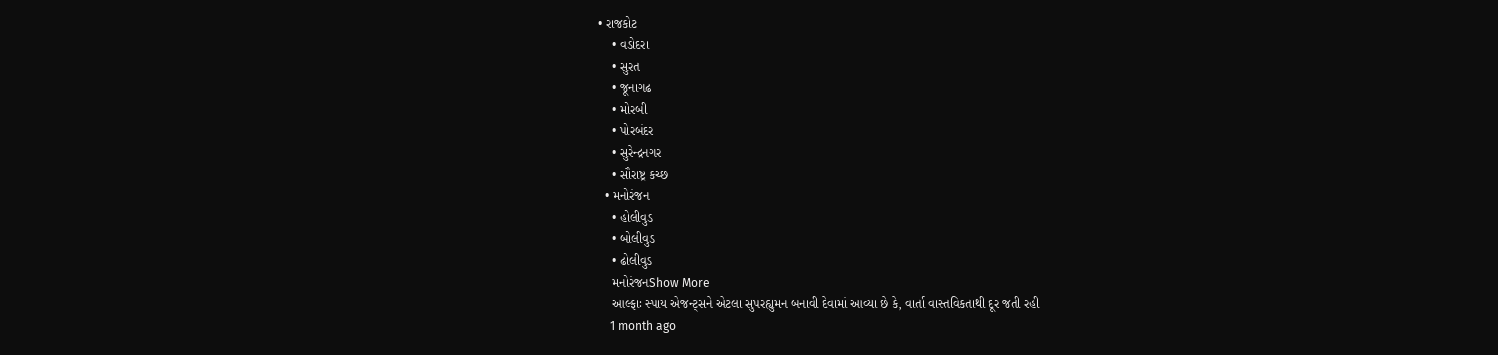• રાજકોટ
    • વડોદરા
    • સુરત
    • જૂનાગઢ
    • મોરબી
    • પોરબંદર
    • સુરેન્દ્રનગર
    • સૌરાષ્ટ્ર કચ્છ
  • મનોરંજન
    • હોલીવુડ
    • બોલીવુડ
    • ઢોલીવુડ
    મનોરંજનShow More
    આલ્ફાઃ સ્પાય એજન્ટ્સને એટલા સુપરહ્યુમન બનાવી દેવામાં આવ્યા છે કે, વાર્તા વાસ્તવિકતાથી દૂર જતી રહી
    1 month ago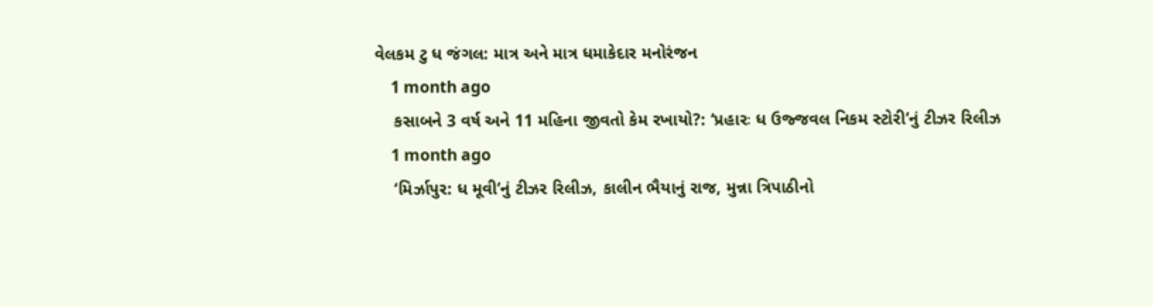વેલકમ ટુ ધ જંગલ: માત્ર અને માત્ર ધમાકેદાર મનોરંજન
    1 month ago
    કસાબને 3 વર્ષ અને 11 મહિના જીવતો કેમ રખાયો?: ‘પ્રહારઃ ધ ઉજ્જવલ નિકમ સ્ટોરી’નું ટીઝર રિલીઝ
    1 month ago
    ‘મિર્ઝાપુર: ધ મૂવી’નું ટીઝર રિલીઝ, કાલીન ભૈયાનું રાજ, મુન્ના ત્રિપાઠીનો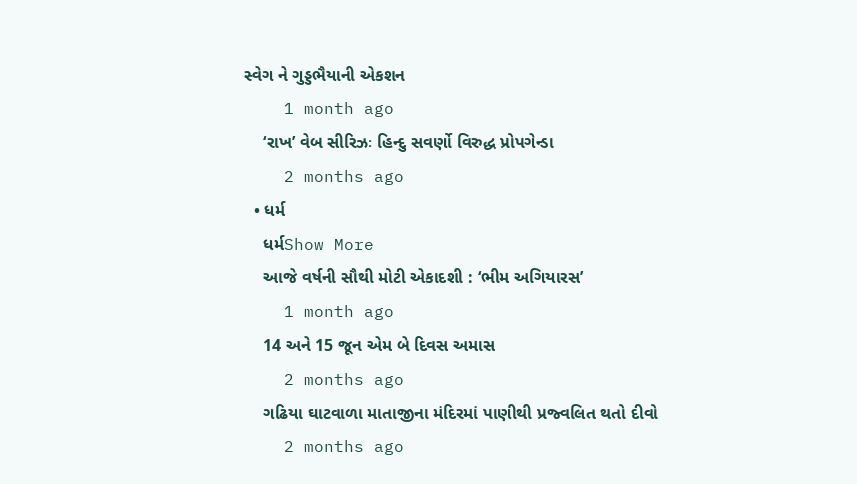સ્વેગ ને ગુડ્ડભૈયાની એકશન
    1 month ago
    ‘રાખ’ વેબ સીરિઝઃ હિન્દુ સવર્ણો વિરુદ્ધ પ્રોપગેન્ડા
    2 months ago
  • ધર્મ
    ધર્મShow More
    આજે વર્ષની સૌથી મોટી એકાદશી : ‘ભીમ અગિયારસ’
    1 month ago
    14 અને 15 જૂન એમ બે દિવસ અમાસ
    2 months ago
    ગઢિયા ઘાટવાળા માતાજીના મંદિરમાં પાણીથી પ્રજ્વલિત થતો દીવો
    2 months ago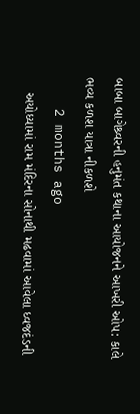બાબા બાગેશ્ર્વરની હનુમંત કથાના આયોજનને આખરી ઓપ: કાલે ભવ્ય કળશ યાત્રા નીકળશે
    2 months ago
    અયોધ્યામાં રામ મંદિરના સોનાથી મઢવામાં આવેલા ધ્વજદંડની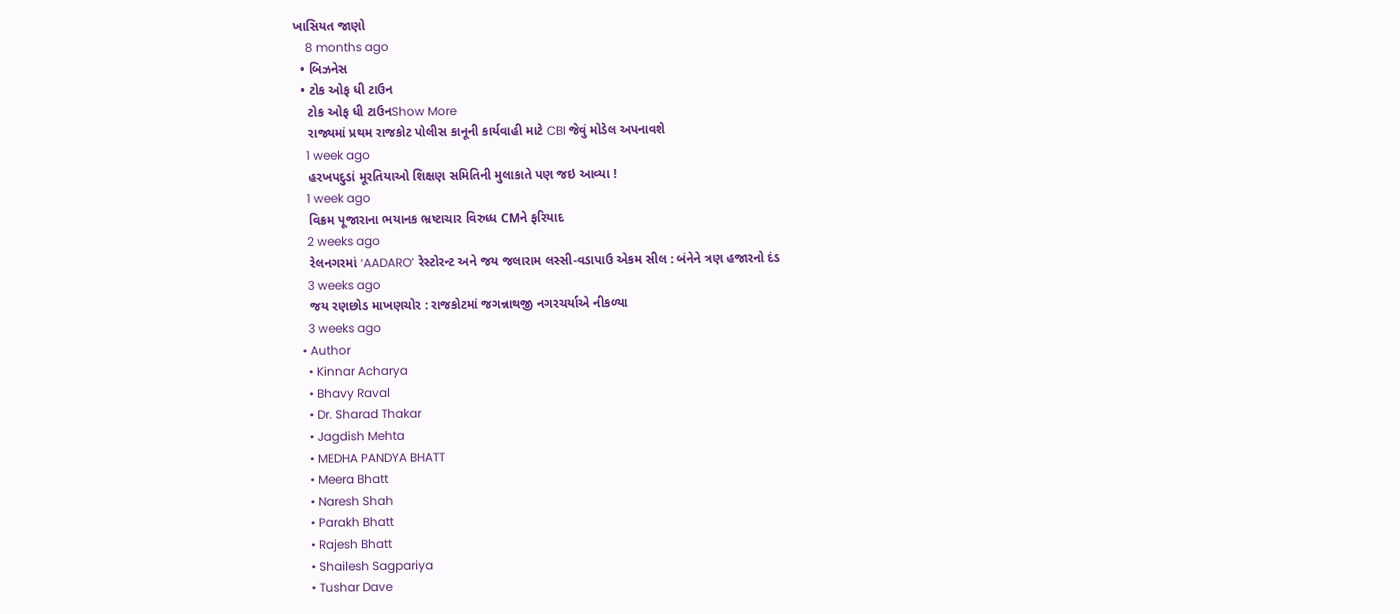ખાસિયત જાણો
    8 months ago
  • બિઝનેસ
  • ટોક ઓફ ધી ટાઉન
    ટોક ઓફ ધી ટાઉનShow More
    રાજ્યમાં પ્રથમ રાજકોટ પોલીસ કાનૂની કાર્યવાહી માટે CBI જેવું મોડેલ અપનાવશે
    1 week ago
    હરખપદુડાં મૂરતિયાઓ શિક્ષણ સમિતિની મુલાકાતે પણ જઇ આવ્યા !
    1 week ago
    વિક્રમ પૂજારાના ભયાનક ભ્રષ્ટાચાર વિરુધ્ધ CMને ફરિયાદ
    2 weeks ago
    રેલનગરમાં ‘AADARO’ રેસ્ટોરન્ટ અને જય જલારામ લસ્સી-વડાપાઉ એકમ સીલ : બંનેને ત્રણ હજારનો દંડ
    3 weeks ago
    જય રણછોડ માખણચોર : રાજકોટમાં જગન્નાથજી નગરચર્યાએ નીકળ્યા
    3 weeks ago
  • Author
    • Kinnar Acharya
    • Bhavy Raval
    • Dr. Sharad Thakar
    • Jagdish Mehta
    • MEDHA PANDYA BHATT
    • Meera Bhatt
    • Naresh Shah
    • Parakh Bhatt
    • Rajesh Bhatt
    • Shailesh Sagpariya
    • Tushar Dave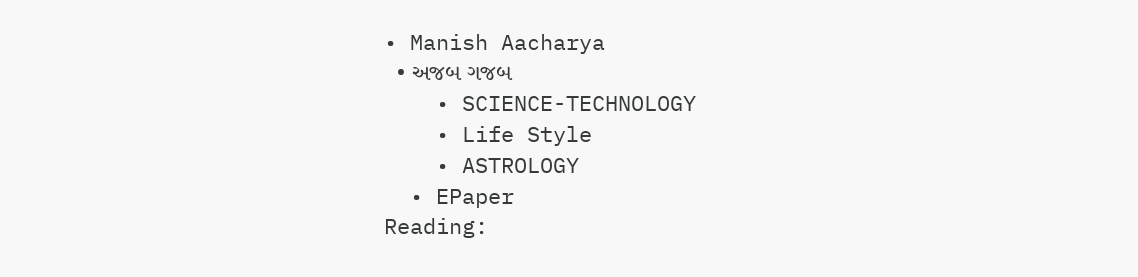• Manish Aacharya
  • અજબ ગજબ
    • SCIENCE-TECHNOLOGY
    • Life Style
    • ASTROLOGY
  • EPaper
Reading: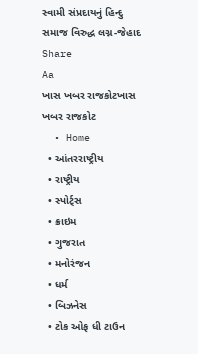સ્વામી સંપ્રદાયનું હિન્દુ સમાજ વિરુદ્ધ લગ્ન-જેહાદ
Share
Aa
ખાસ ખબર રાજકોટખાસ ખબર રાજકોટ
  • Home
  • આંતરરાષ્ટ્રીય
  • રાષ્ટ્રીય
  • સ્પોર્ટ્સ
  • ક્રાઇમ
  • ગુજરાત
  • મનોરંજન
  • ધર્મ
  • બિઝનેસ
  • ટોક ઓફ ધી ટાઉન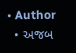• Author
  • અજબ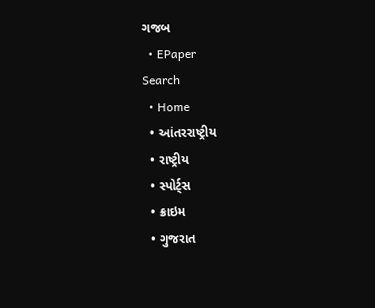ગજબ
  • EPaper
Search
  • Home
  • આંતરરાષ્ટ્રીય
  • રાષ્ટ્રીય
  • સ્પોર્ટ્સ
  • ક્રાઇમ
  • ગુજરાત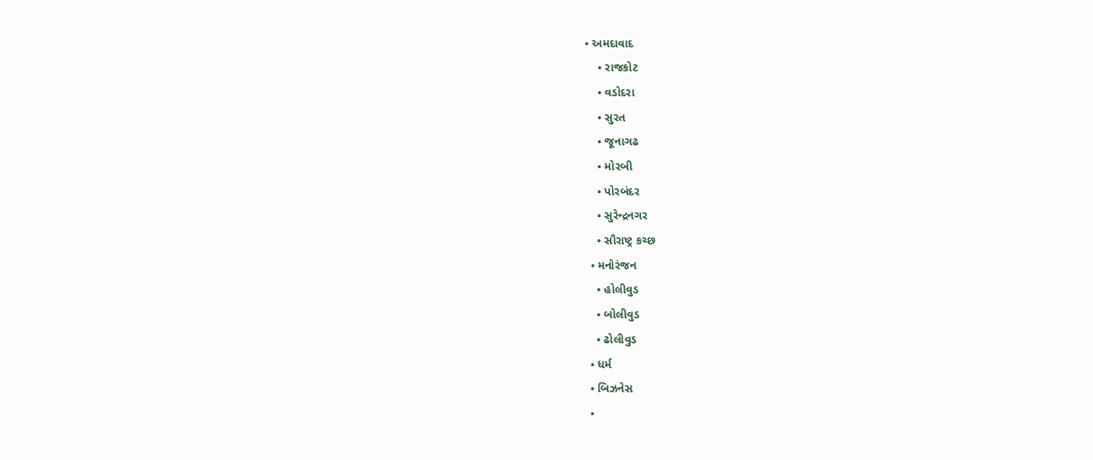• અમદાવાદ
    • રાજકોટ
    • વડોદરા
    • સુરત
    • જૂનાગઢ
    • મોરબી
    • પોરબંદર
    • સુરેન્દ્રનગર
    • સૌરાષ્ટ્ર કચ્છ
  • મનોરંજન
    • હોલીવુડ
    • બોલીવુડ
    • ઢોલીવુડ
  • ધર્મ
  • બિઝનેસ
  •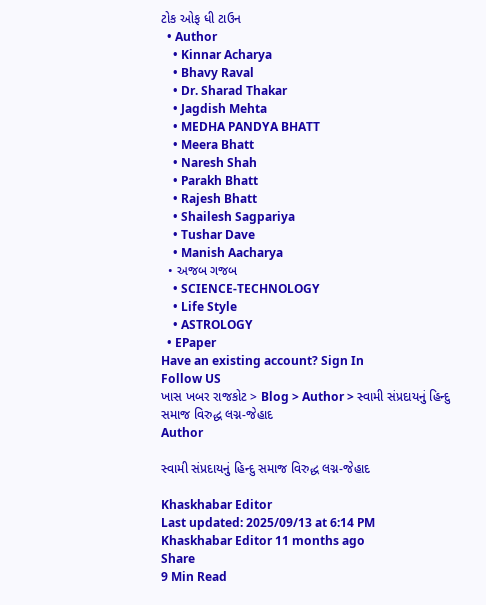ટોક ઓફ ધી ટાઉન
  • Author
    • Kinnar Acharya
    • Bhavy Raval
    • Dr. Sharad Thakar
    • Jagdish Mehta
    • MEDHA PANDYA BHATT
    • Meera Bhatt
    • Naresh Shah
    • Parakh Bhatt
    • Rajesh Bhatt
    • Shailesh Sagpariya
    • Tushar Dave
    • Manish Aacharya
  • અજબ ગજબ
    • SCIENCE-TECHNOLOGY
    • Life Style
    • ASTROLOGY
  • EPaper
Have an existing account? Sign In
Follow US
ખાસ ખબર રાજકોટ > Blog > Author > સ્વામી સંપ્રદાયનું હિન્દુ સમાજ વિરુદ્ધ લગ્ન-જેહાદ
Author

સ્વામી સંપ્રદાયનું હિન્દુ સમાજ વિરુદ્ધ લગ્ન-જેહાદ

Khaskhabar Editor
Last updated: 2025/09/13 at 6:14 PM
Khaskhabar Editor 11 months ago
Share
9 Min Read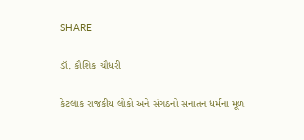SHARE

ડૉ. કૌશિક ચૌધરી

કેટલાક રાજકીય લોકો અને સંગઠનો સનાતન ધર્મના મૂળ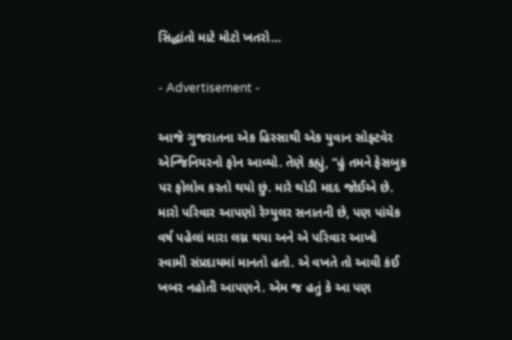સિદ્ધાંતો માટે મોટો ખતરો…

- Advertisement -

આજે ગુજરાતના એક હિસ્સાથી એક યુવાન સોફ્ટવેર એન્જિનિયરનો ફોન આવ્યો. તેણે કહ્યું, “હું તમને ફેસબુક પર ફોલોવ કરતો થયો છું. મારે થોડી મદદ જોઈએ છે. મારો પરિવાર આપણો રેગ્યુલર સનાતની છે, પણ પાંચેક વર્ષ પહેલાં મારા લગ્ન થયા અને એ પરિવાર આખો સ્વામી સંપ્રદાયમાં માનતો હતો. એ વખતે તો આવી કંઈ ખબર નહોતી આપણને. એમ જ હતું કે આ પણ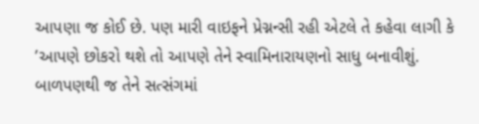આપણા જ કોઈ છે. પણ મારી વાઇફને પ્રેગ્નન્સી રહી એટલે તે કહેવા લાગી કે ’આપણે છોકરો થશે તો આપણે તેને સ્વામિનારાયણનો સાધુ બનાવીશું. બાળપણથી જ તેને સત્સંગમાં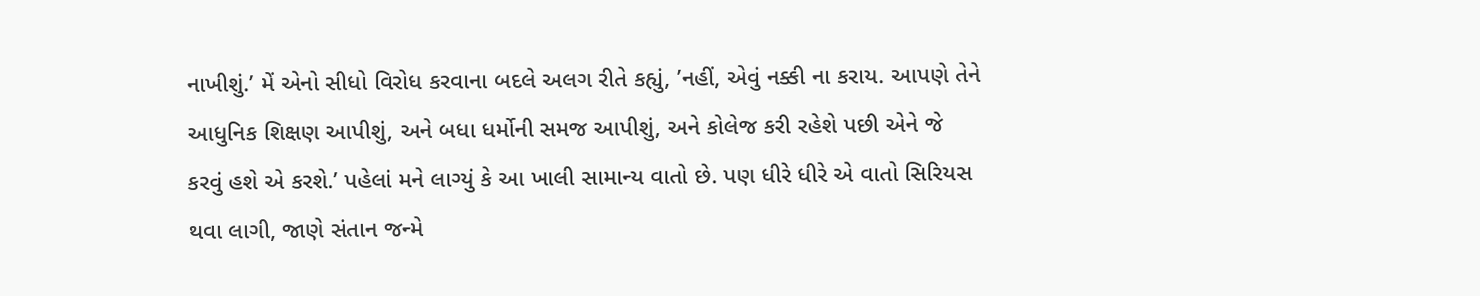નાખીશું.’ મેં એનો સીધો વિરોધ કરવાના બદલે અલગ રીતે કહ્યું, ’નહીં, એવું નક્કી ના કરાય. આપણે તેને આધુનિક શિક્ષણ આપીશું, અને બધા ધર્મોની સમજ આપીશું, અને કોલેજ કરી રહેશે પછી એને જે કરવું હશે એ કરશે.’ પહેલાં મને લાગ્યું કે આ ખાલી સામાન્ય વાતો છે. પણ ધીરે ધીરે એ વાતો સિરિયસ થવા લાગી, જાણે સંતાન જન્મે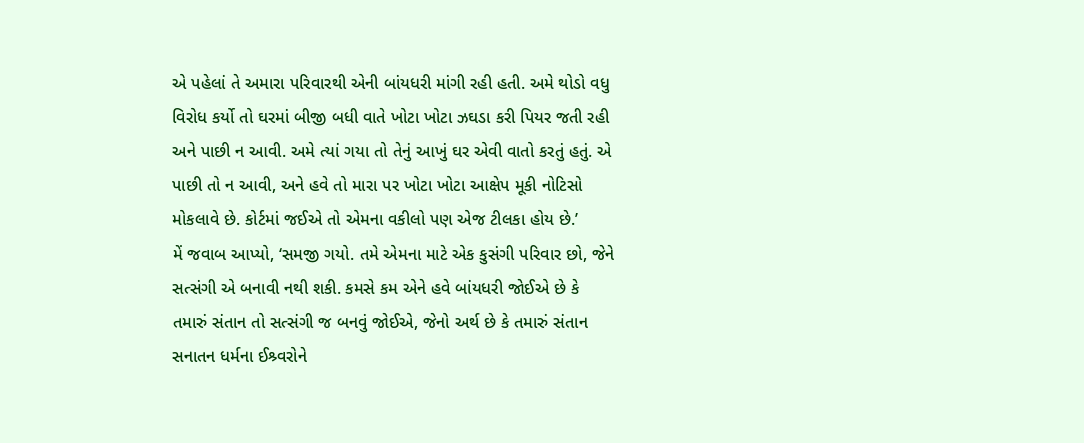એ પહેલાં તે અમારા પરિવારથી એની બાંયધરી માંગી રહી હતી. અમે થોડો વધુ વિરોધ કર્યો તો ઘરમાં બીજી બધી વાતે ખોટા ખોટા ઝઘડા કરી પિયર જતી રહી અને પાછી ન આવી. અમે ત્યાં ગયા તો તેનું આખું ઘર એવી વાતો કરતું હતું. એ પાછી તો ન આવી, અને હવે તો મારા પર ખોટા ખોટા આક્ષેપ મૂકી નોટિસો મોકલાવે છે. કોર્ટમાં જઈએ તો એમના વકીલો પણ એજ ટીલકા હોય છે.’
મેં જવાબ આપ્યો, ‘સમજી ગયો. તમે એમના માટે એક કુસંગી પરિવાર છો, જેને સત્સંગી એ બનાવી નથી શકી. કમસે કમ એને હવે બાંયધરી જોઈએ છે કે તમારું સંતાન તો સત્સંગી જ બનવું જોઈએ, જેનો અર્થ છે કે તમારું સંતાન સનાતન ધર્મના ઈશ્ર્વરોને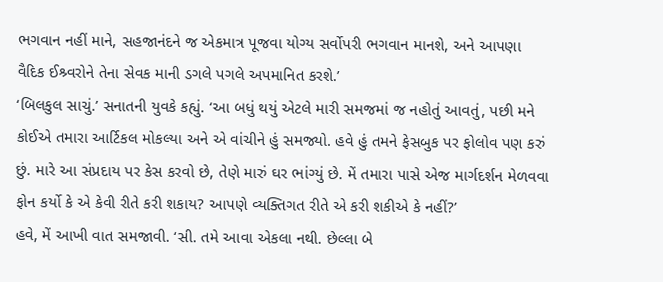ભગવાન નહીં માને, સહજાનંદને જ એકમાત્ર પૂજવા યોગ્ય સર્વોપરી ભગવાન માનશે, અને આપણા વૈદિક ઈશ્ર્વરોને તેના સેવક માની ડગલે પગલે અપમાનિત કરશે.’
‘બિલકુલ સાચું.’ સનાતની યુવકે કહ્યું. ‘આ બધું થયું એટલે મારી સમજમાં જ નહોતું આવતું, પછી મને કોઈએ તમારા આર્ટિકલ મોકલ્યા અને એ વાંચીને હું સમજ્યો. હવે હું તમને ફેસબુક પર ફોલોવ પણ કરું છું. મારે આ સંપ્રદાય પર કેસ કરવો છે, તેણે મારું ઘર ભાંગ્યું છે. મેં તમારા પાસે એજ માર્ગદર્શન મેળવવા ફોન કર્યો કે એ કેવી રીતે કરી શકાય? આપણે વ્યક્તિગત રીતે એ કરી શકીએ કે નહીં?’
હવે, મેં આખી વાત સમજાવી. ‘સી. તમે આવા એકલા નથી. છેલ્લા બે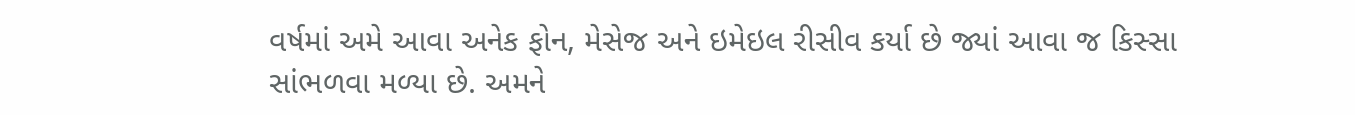વર્ષમાં અમે આવા અનેક ફોન, મેસેજ અને ઇમેઇલ રીસીવ કર્યા છે જ્યાં આવા જ કિસ્સા સાંભળવા મળ્યા છે. અમને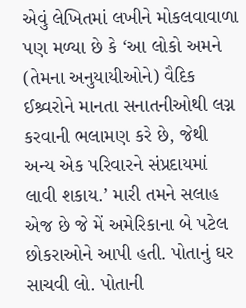એવું લેખિતમાં લખીને મોકલવાવાળા પણ મળ્યા છે કે ‘આ લોકો અમને (તેમના અનુયાયીઓને) વૈદિક ઈશ્ર્વરોને માનતા સનાતનીઓથી લગ્ન કરવાની ભલામણ કરે છે, જેથી અન્ય એક પરિવારને સંપ્રદાયમાં લાવી શકાય.’ મારી તમને સલાહ એજ છે જે મેં અમેરિકાના બે પટેલ છોકરાઓને આપી હતી. પોતાનું ઘર સાચવી લો. પોતાની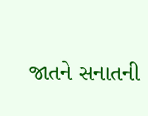જાતને સનાતની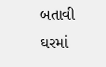બતાવી ઘરમાં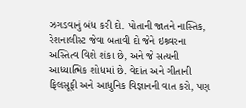ઝગડવાનું બંધ કરી દો. પોતાની જાતને નાસ્તિક, રેશનાલીસ્ટ જેવા બતાવી દો જેને ઇશ્ર્વરના અસ્તિત્વ વિશે શંકા છે, અને જે સત્યની આધ્યાત્મિક શોધમાં છે. વેદાંત અને ગીતાની ફિલસૂફી અને આધુનિક વિજ્ઞાનની વાત કરો, પણ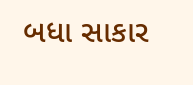બધા સાકાર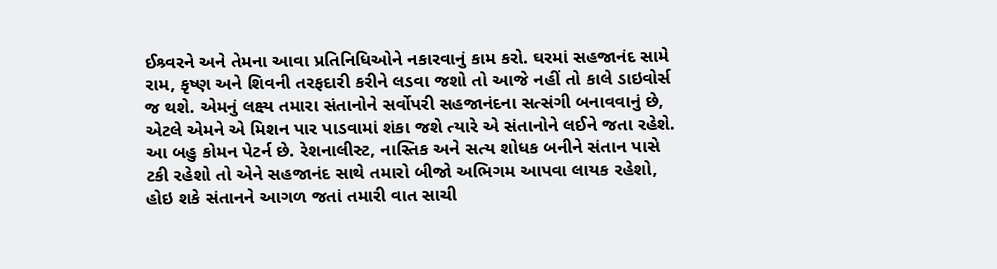ઈશ્ર્વરને અને તેમના આવા પ્રતિનિધિઓને નકારવાનું કામ કરો. ઘરમાં સહજાનંદ સામે રામ, કૃષ્ણ અને શિવની તરફદારી કરીને લડવા જશો તો આજે નહીં તો કાલે ડાઇવોર્સ જ થશે. એમનું લક્ષ્ય તમારા સંતાનોને સર્વોપરી સહજાનંદના સત્સંગી બનાવવાનું છે, એટલે એમને એ મિશન પાર પાડવામાં શંકા જશે ત્યારે એ સંતાનોને લઈને જતા રહેશે. આ બહુ કોમન પેટર્ન છે. રેશનાલીસ્ટ, નાસ્તિક અને સત્ય શોધક બનીને સંતાન પાસે ટકી રહેશો તો એને સહજાનંદ સાથે તમારો બીજો અભિગમ આપવા લાયક રહેશો, હોઇ શકે સંતાનને આગળ જતાં તમારી વાત સાચી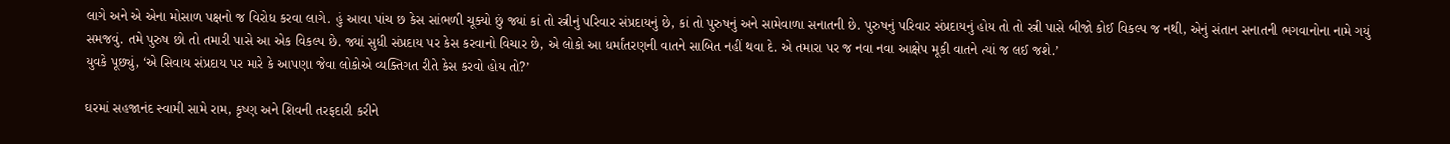લાગે અને એ એના મોસાળ પક્ષનો જ વિરોધ કરવા લાગે. હું આવા પાંચ છ કેસ સાંભળી ચૂક્યો છું જ્યાં કાં તો સ્ત્રીનું પરિવાર સંપ્રદાયનું છે, કાં તો પુરુષનું અને સામેવાળા સનાતની છે. પુરુષનું પરિવાર સંપ્રદાયનું હોય તો તો સ્ત્રી પાસે બીજો કોઈ વિકલ્પ જ નથી, એનું સંતાન સનાતની ભગવાનોના નામે ગયું સમજવું. તમે પુરુષ છો તો તમારી પાસે આ એક વિકલ્પ છે. જ્યાં સુધી સંપ્રદાય પર કેસ કરવાનો વિચાર છે, એ લોકો આ ધર્માંતરણની વાતને સાબિત નહીં થવા દે. એ તમારા પર જ નવા નવા આક્ષેપ મૂકી વાતને ત્યાં જ લઈ જશે.’
યુવકે પૂછ્યું, ‘એ સિવાય સંપ્રદાય પર મારે કે આપણા જેવા લોકોએ વ્યક્તિગત રીતે કેસ કરવો હોય તો?’

ઘરમાં સહજાનંદ સ્વામી સામે રામ, કૃષ્ણ અને શિવની તરફદારી કરીને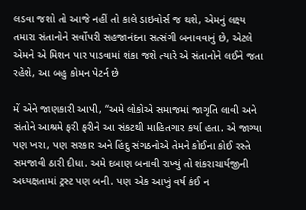લડવા જશો તો આજે નહીં તો કાલે ડાઇવોર્સ જ થશે, એમનું લક્ષ્ય તમારા સંતાનોને સર્વોપરી સહજાનંદના સત્સંગી બનાવવાનું છે, એટલે એમને એ મિશન પાર પાડવામાં શંકા જશે ત્યારે એ સંતાનોને લઈને જતા રહેશે, આ બહુ કોમન પેટર્ન છે

મેં એને જાણકારી આપી, “અમે લોકોએ સમાજમાં જાગૃતિ લાવી અને સંતોને આશ્રમે ફરી ફરીને આ સંકટથી માહિતગાર કર્યા હતા. એ જાગ્યા પણ ખરા, પણ સરકાર અને હિંદુ સંગઠનોએ તેમને કોઈના કોઈ રસ્તે સમજાવી ઠારી દીધા. અમે દબાણ બનાવી રાખ્યું તો શંકરાચાર્યજીની અધ્યક્ષતામાં ટ્રસ્ટ પણ બની. પણ એક આખું વર્ષ કંઈ ન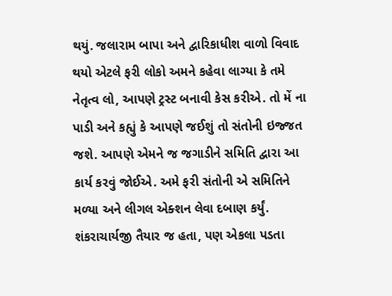થયું. જલારામ બાપા અને દ્વારિકાધીશ વાળો વિવાદ થયો એટલે ફરી લોકો અમને કહેવા લાગ્યા કે તમે નેતૃત્વ લો, આપણે ટ્રસ્ટ બનાવી કેસ કરીએ. તો મેં ના પાડી અને કહ્યું કે આપણે જઈશું તો સંતોની ઇજ્જત જશે. આપણે એમને જ જગાડીને સમિતિ દ્વારા આ કાર્ય કરવું જોઈએ. અમે ફરી સંતોની એ સમિતિને મળ્યા અને લીગલ એક્શન લેવા દબાણ કર્યું. શંકરાચાર્યજી તૈયાર જ હતા, પણ એકલા પડતા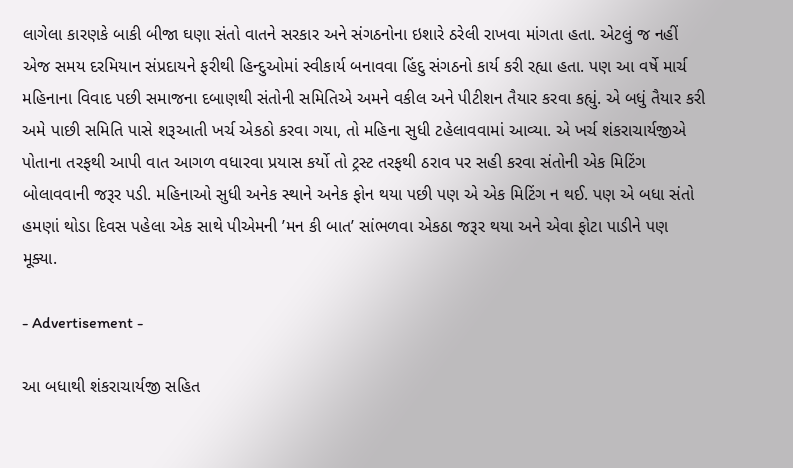લાગેલા કારણકે બાકી બીજા ઘણા સંતો વાતને સરકાર અને સંગઠનોના ઇશારે ઠરેલી રાખવા માંગતા હતા. એટલું જ નહીં એજ સમય દરમિયાન સંપ્રદાયને ફરીથી હિન્દુઓમાં સ્વીકાર્ય બનાવવા હિંદુ સંગઠનો કાર્ય કરી રહ્યા હતા. પણ આ વર્ષે માર્ચ મહિનાના વિવાદ પછી સમાજના દબાણથી સંતોની સમિતિએ અમને વકીલ અને પીટીશન તૈયાર કરવા કહ્યું. એ બધું તૈયાર કરી અમે પાછી સમિતિ પાસે શરૂઆતી ખર્ચ એકઠો કરવા ગયા, તો મહિના સુધી ટહેલાવવામાં આવ્યા. એ ખર્ચ શંકરાચાર્યજીએ પોતાના તરફથી આપી વાત આગળ વધારવા પ્રયાસ કર્યો તો ટ્રસ્ટ તરફથી ઠરાવ પર સહી કરવા સંતોની એક મિટિંગ બોલાવવાની જરૂર પડી. મહિનાઓ સુધી અનેક સ્થાને અનેક ફોન થયા પછી પણ એ એક મિટિંગ ન થઈ. પણ એ બધા સંતો હમણાં થોડા દિવસ પહેલા એક સાથે પીએમની ’મન કી બાત’ સાંભળવા એકઠા જરૂર થયા અને એવા ફોટા પાડીને પણ મૂક્યા.

- Advertisement -

આ બધાથી શંકરાચાર્યજી સહિત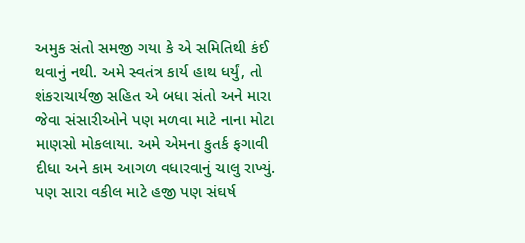અમુક સંતો સમજી ગયા કે એ સમિતિથી કંઈ થવાનું નથી. અમે સ્વતંત્ર કાર્ય હાથ ધર્યું, તો શંકરાચાર્યજી સહિત એ બધા સંતો અને મારા જેવા સંસારીઓને પણ મળવા માટે નાના મોટા માણસો મોકલાયા. અમે એમના કુતર્ક ફગાવી દીધા અને કામ આગળ વધારવાનું ચાલુ રાખ્યું. પણ સારા વકીલ માટે હજી પણ સંઘર્ષ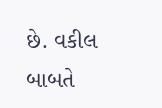છે. વકીલ બાબતે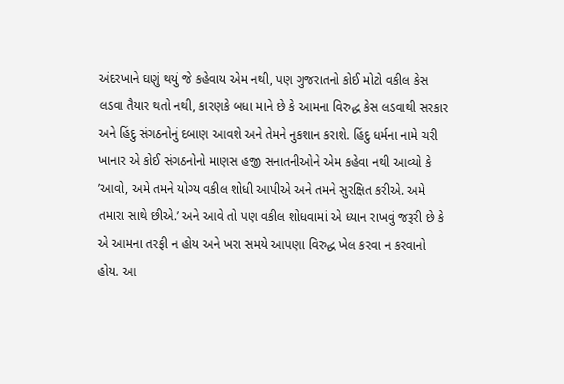અંદરખાને ઘણું થયું જે કહેવાય એમ નથી, પણ ગુજરાતનો કોઈ મોટો વકીલ કેસ લડવા તૈયાર થતો નથી, કારણકે બધા માને છે કે આમના વિરુદ્ધ કેસ લડવાથી સરકાર અને હિંદુ સંગઠનોનું દબાણ આવશે અને તેમને નુકશાન કરાશે. હિંદુ ધર્મના નામે ચરી ખાનાર એ કોઈ સંગઠનોનો માણસ હજી સનાતનીઓને એમ કહેવા નથી આવ્યો કે ’આવો, અમે તમને યોગ્ય વકીલ શોધી આપીએ અને તમને સુરક્ષિત કરીએ. અમે તમારા સાથે છીએ.’ અને આવે તો પણ વકીલ શોધવામાં એ ધ્યાન રાખવું જરૂરી છે કે એ આમના તરફી ન હોય અને ખરા સમયે આપણા વિરુદ્ધ ખેલ કરવા ન કરવાનો હોય. આ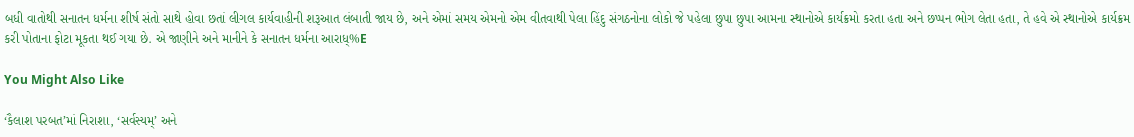બધી વાતોથી સનાતન ધર્મના શીર્ષ સંતો સાથે હોવા છતાં લીગલ કાર્યવાહીની શરૂઆત લંબાતી જાય છે, અને એમાં સમય એમનો એમ વીતવાથી પેલા હિંદુ સંગઠનોના લોકો જે પહેલા છુપા છુપા આમના સ્થાનોએ કાર્યક્રમો કરતા હતા અને છપ્પન ભોગ લેતા હતા, તે હવે એ સ્થાનોએ કાર્યક્રમ કરી પોતાના ફોટા મૂકતા થઈ ગયા છે. એ જાણીને અને માનીને કે સનાતન ધર્મના આરાધ્%E

You Might Also Like

‘કૈલાશ પરબત’માં નિરાશા, ‘સર્વસ્યમ્’ અને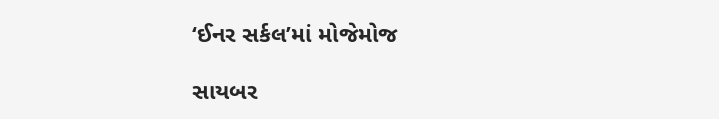‘ઈનર સર્કલ’માં મોજેમોજ

સાયબર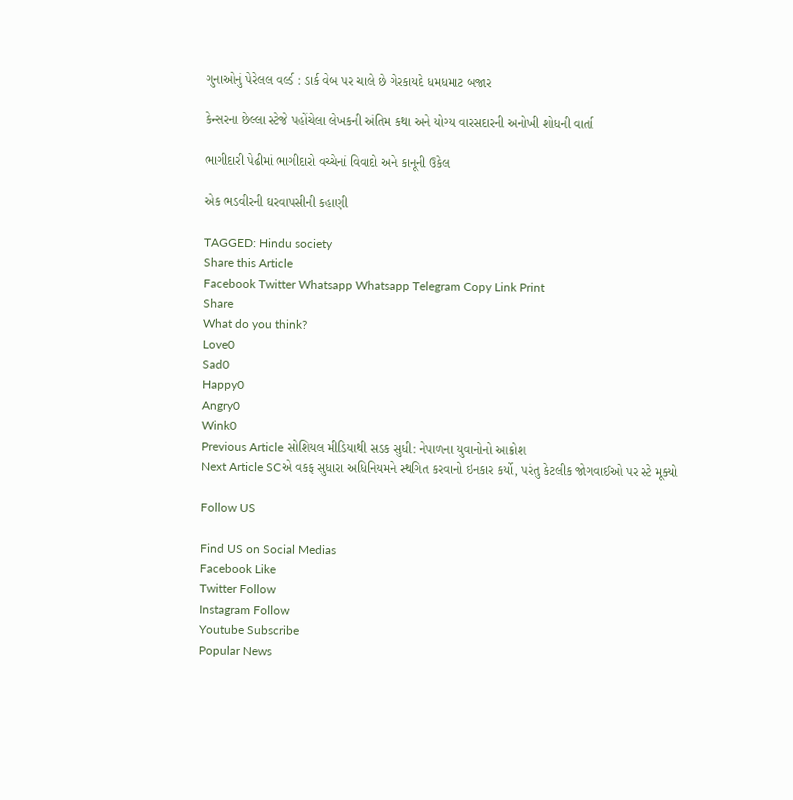ગુનાઓનું પેરેલલ વર્લ્ડ : ડાર્ક વેબ પર ચાલે છે ગેરકાયદે ધમધમાટ બજાર

કેન્સરના છેલ્લા સ્ટેજે પહોંચેલા લેખકની અંતિમ કથા અને યોગ્ય વારસદારની અનોખી શોધની વાર્તા

ભાગીદારી પેઢીમાં ભાગીદારો વચ્ચેનાં વિવાદો અને કાનૂની ઉકેલ

એક ભડવીરની ઘરવાપસીની કહાણી

TAGGED: Hindu society
Share this Article
Facebook Twitter Whatsapp Whatsapp Telegram Copy Link Print
Share
What do you think?
Love0
Sad0
Happy0
Angry0
Wink0
Previous Article સોશિયલ મીડિયાથી સડક સુધી: નેપાળના યુવાનોનો આક્રોશ
Next Article SCએ વકફ સુધારા અધિનિયમને સ્થગિત કરવાનો ઇનકાર કર્યો, પરંતુ કેટલીક જોગવાઈઓ પર સ્ટે મૂક્યો

Follow US

Find US on Social Medias
Facebook Like
Twitter Follow
Instagram Follow
Youtube Subscribe
Popular News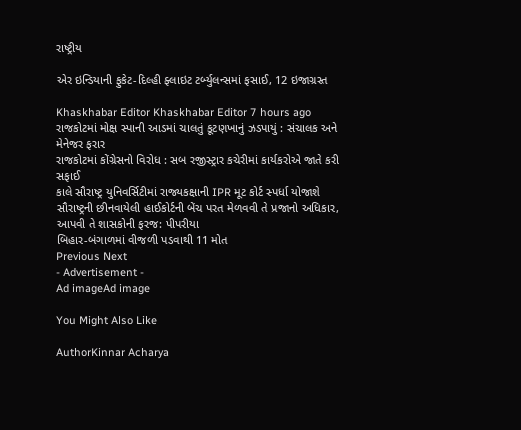રાષ્ટ્રીય

એર ઇન્ડિયાની ફુકેટ-દિલ્હી ફ્લાઇટ ટર્બ્યુલન્સમાં ફસાઈ, 12 ઇજાગ્રસ્ત

Khaskhabar Editor Khaskhabar Editor 7 hours ago
રાજકોટમાં મોક્ષ સ્પાની આડમાં ચાલતું કૂટણખાનું ઝડપાયું : સંચાલક અને મેનેજર ફરાર
રાજકોટમાં કોંગ્રેસનો વિરોધ : સબ રજીસ્ટ્રાર કચેરીમાં કાર્યકરોએ જાતે કરી સફાઈ
કાલે સૌરાષ્ટ્ર યુનિવર્સિટીમાં રાજ્યકક્ષાની IPR મૂટ કોર્ટ સ્પર્ધા યોજાશે
સૌરાષ્ટ્રની છીનવાયેલી હાઈકોર્ટની બેંચ પરત મેળવવી તે પ્રજાનો અધિકાર, આપવી તે શાસકોની ફરજ: પીપરીયા
બિહાર-બંગાળમાં વીજળી પડવાથી 11 મોત
Previous Next
- Advertisement -
Ad imageAd image

You Might Also Like

AuthorKinnar Acharya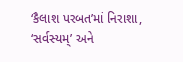‘કૈલાશ પરબત’માં નિરાશા, ‘સર્વસ્યમ્’ અને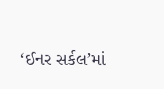‘ઈનર સર્કલ’માં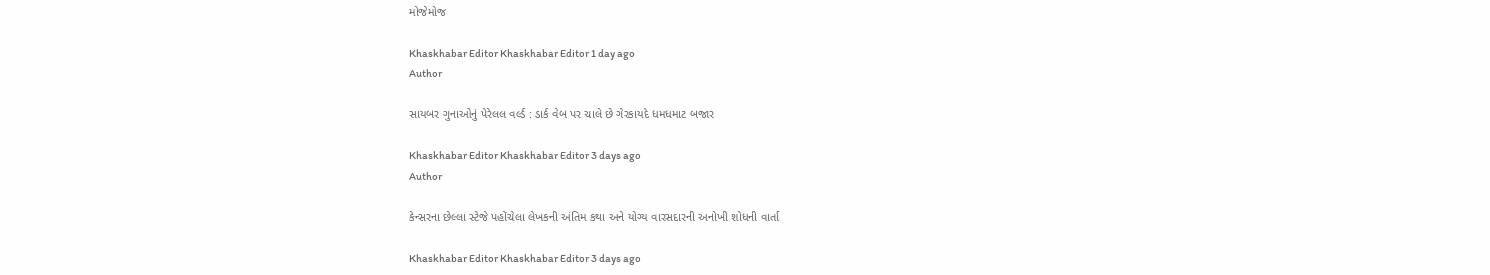મોજેમોજ

Khaskhabar Editor Khaskhabar Editor 1 day ago
Author

સાયબર ગુનાઓનું પેરેલલ વર્લ્ડ : ડાર્ક વેબ પર ચાલે છે ગેરકાયદે ધમધમાટ બજાર

Khaskhabar Editor Khaskhabar Editor 3 days ago
Author

કેન્સરના છેલ્લા સ્ટેજે પહોંચેલા લેખકની અંતિમ કથા અને યોગ્ય વારસદારની અનોખી શોધની વાર્તા

Khaskhabar Editor Khaskhabar Editor 3 days ago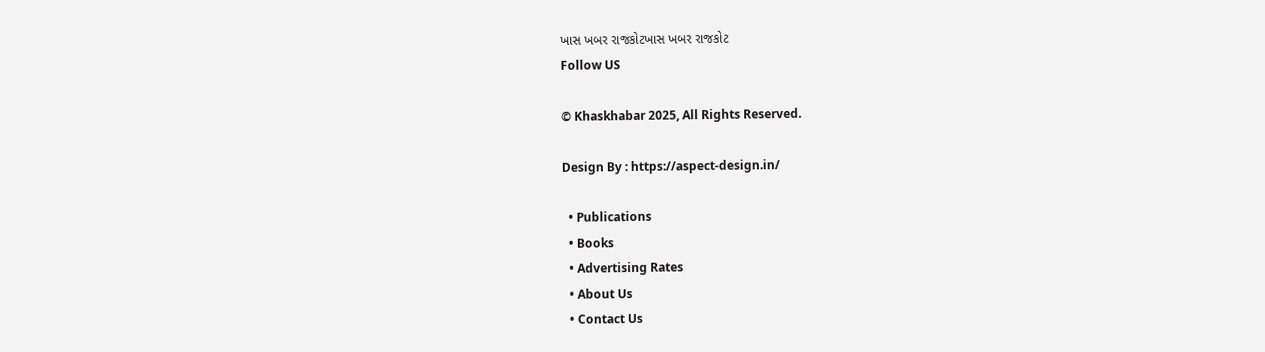ખાસ ખબર રાજકોટખાસ ખબર રાજકોટ
Follow US

© Khaskhabar 2025, All Rights Reserved.

Design By : https://aspect-design.in/

  • Publications
  • Books
  • Advertising Rates
  • About Us
  • Contact Us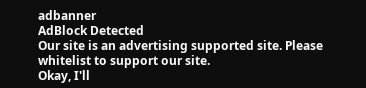adbanner
AdBlock Detected
Our site is an advertising supported site. Please whitelist to support our site.
Okay, I'll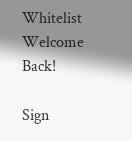Whitelist
Welcome Back!

Sign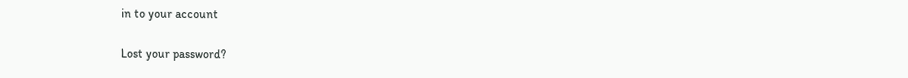in to your account

Lost your password?